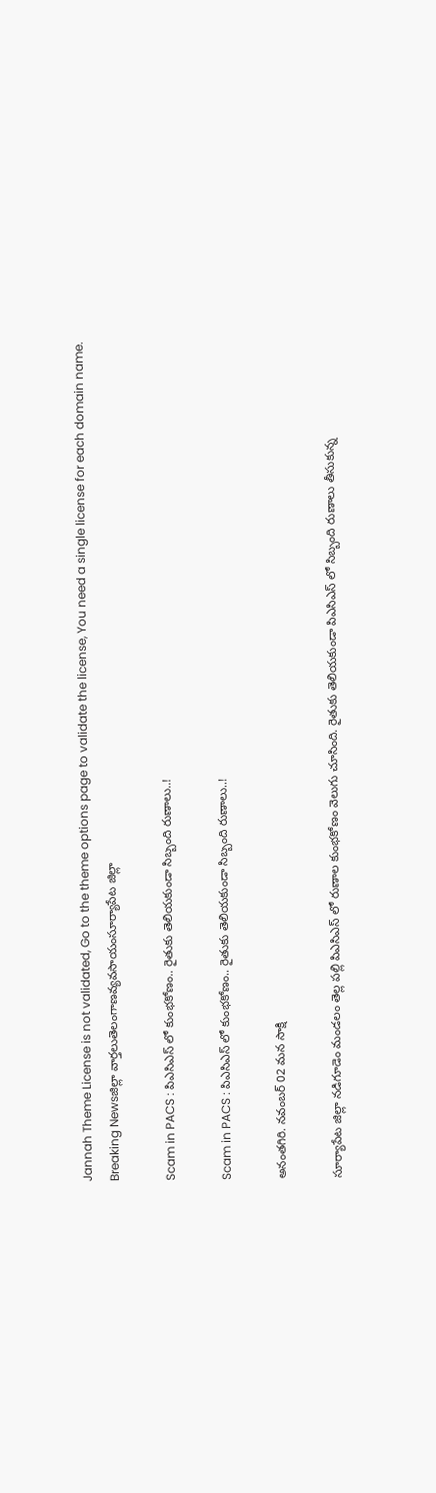Jannah Theme License is not validated, Go to the theme options page to validate the license, You need a single license for each domain name.
Breaking Newsజిల్లా వార్తలుతెలంగాణవ్యవసాయంసూర్యాపేట జిల్లా

Scam in PACS : పిఎసిఎస్ లో కుంభకోణం.. రైతుకు తెలియకుండా సిబ్బంది రుణాలు..!

Scam in PACS : పిఎసిఎస్ లో కుంభకోణం.. రైతుకు తెలియకుండా సిబ్బంది రుణాలు..!

అనంతగిరి. నవంబర్ 02 మన సాక్షి

సూర్యాపేట జిల్లా నడిగూడెం మండలం తెల్ల పల్లి పిఎసిఎస్ లో రుణాల కుంభకోణం వెలుగు చూసింది. రైతుకు తెలియకుండా పిఎసిఎస్ లో సిబ్బంది రుణాలు తీసుకున్న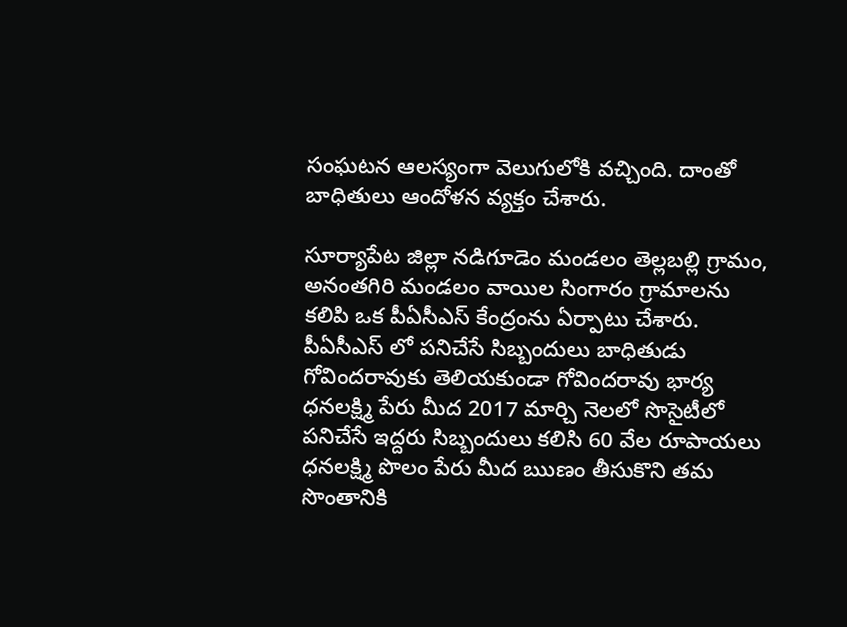సంఘటన ఆలస్యంగా వెలుగులోకి వచ్చింది. దాంతో బాధితులు ఆందోళన వ్యక్తం చేశారు.

సూర్యాపేట జిల్లా నడిగూడెం మండలం తెల్లబల్లి గ్రామం, అనంతగిరి మండలం వాయిల సింగారం గ్రామాలను కలిపి ఒక పీఏసీఎస్ కేంద్రంను ఏర్పాటు చేశారు. పీఏసీఎస్ లో పనిచేసే సిబ్బందులు బాధితుడు గోవిందరావుకు తెలియకుండా గోవిందరావు భార్య ధనలక్ష్మి పేరు మీద 2017 మార్చి నెలలో సొసైటీలో పనిచేసే ఇద్దరు సిబ్బందులు కలిసి 60 వేల రూపాయలు ధనలక్ష్మి పొలం పేరు మీద ఋణం తీసుకొని తమ సొంతానికి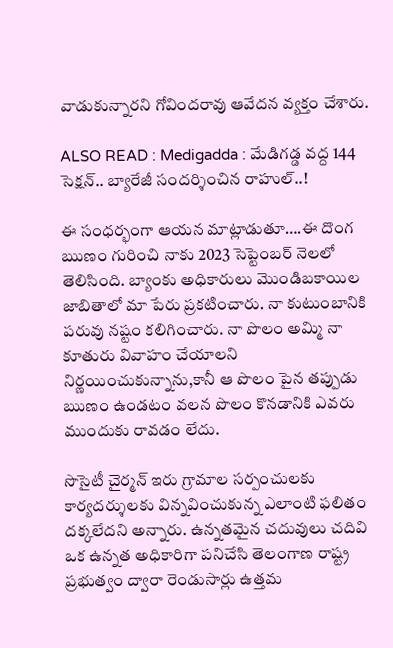వాడుకున్నారని గోవిందరావు ఆవేదన వ్యక్తం చేశారు.

ALSO READ : Medigadda : మేడిగడ్డ వద్ద 144 సెక్షన్.. బ్యారేజీ సందర్శించిన రాహుల్..!

ఈ సంధర్భంగా ఆయన మాట్లాడుతూ….ఈ దొంగ ఋణం గురించి నాకు 2023 సెప్టెంబర్ నెలలో తెలిసింది. బ్యాంకు అధికారులు మొండిబకాయిల జాబితాలో మా పేరు ప్రకటించారు. నా కుటుంబానికి పరువు నష్టం కలిగించారు. నా పొలం అమ్మి నా కూతురు వివాహం చేయాలని నిర్ణయించుకున్నాను,కానీ ఆ పొలం పైన తప్పుడు ఋణం ఉండటం వలన పొలం కొనడానికి ఎవరు ముందుకు రావడం లేదు.

సొసైటీ చైర్మన్ ఇరు గ్రామాల సర్పంచులకు కార్యదర్శులకు విన్నవించుకున్న ఎలాంటి ఫలితం దక్కలేదని అన్నారు. ఉన్నతమైన చదువులు చదివి ఒక ఉన్నత అధికారిగా పనిచేసి తెలంగాణ రాష్ట్ర ప్రభుత్వం ద్వారా రెండుసార్లు ఉత్తమ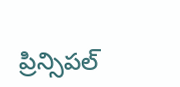ప్రిన్సిపల్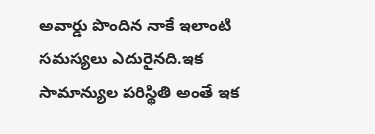అవార్డు పొందిన నాకే ఇలాంటి సమస్యలు ఎదురైనది.ఇక సామాన్యుల పరిస్థితి అంతే ఇక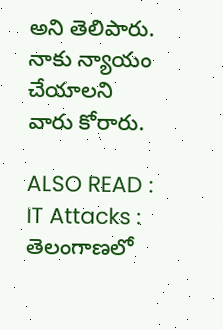అని తెలిపారు. నాకు న్యాయం చేయాలని వారు కోరారు.

ALSO READ : IT Attacks : తెలంగాణలో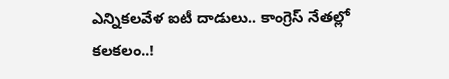ఎన్నికలవేళ ఐటీ దాడులు.. కాంగ్రెస్ నేతల్లో కలకలం..!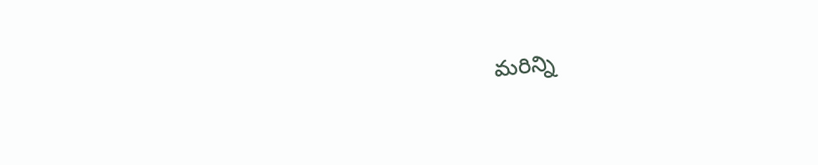మరిన్ని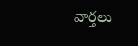వార్తలు